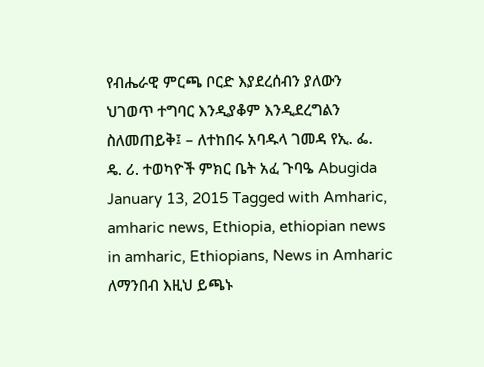የብሔራዊ ምርጫ ቦርድ እያደረሰብን ያለውን ህገወጥ ተግባር እንዲያቆም እንዲደረግልን ስለመጠይቅ፤ – ለተከበሩ አባዱላ ገመዳ የኢ. ፌ. ዴ. ሪ. ተወካዮች ምክር ቤት አፈ ጉባዔ Abugida January 13, 2015 Tagged with Amharic, amharic news, Ethiopia, ethiopian news in amharic, Ethiopians, News in Amharic ለማንበብ እዚህ ይጫኑ